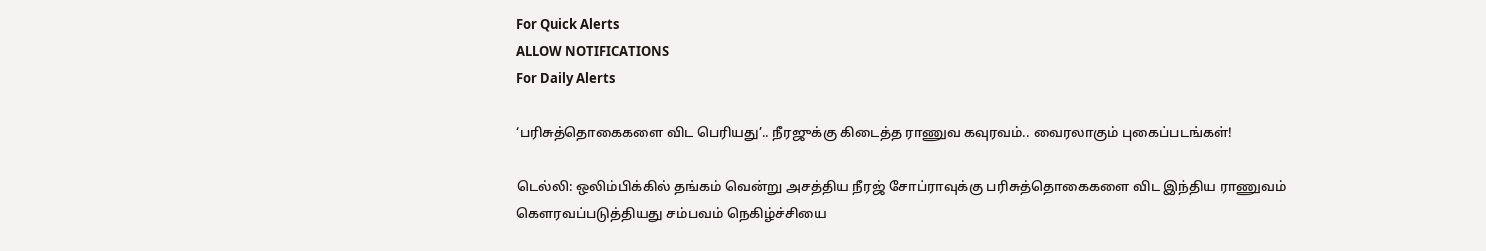For Quick Alerts
ALLOW NOTIFICATIONS
For Daily Alerts

‘பரிசுத்தொகைகளை விட பெரியது’.. நீரஜுக்கு கிடைத்த ராணுவ கவுரவம்.. வைரலாகும் புகைப்படங்கள்!

டெல்லி: ஒலிம்பிக்கில் தங்கம் வென்று அசத்திய நீரஜ் சோப்ராவுக்கு பரிசுத்தொகைகளை விட இந்திய ராணுவம் கௌரவப்படுத்தியது சம்பவம் நெகிழ்ச்சியை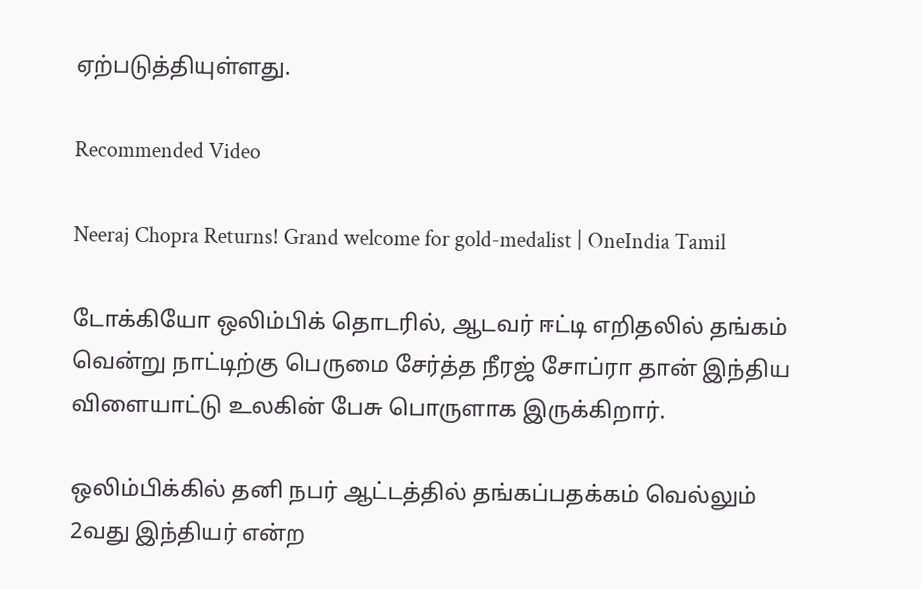ஏற்படுத்தியுள்ளது.

Recommended Video

Neeraj Chopra Returns! Grand welcome for gold-medalist | OneIndia Tamil

டோக்கியோ ஒலிம்பிக் தொடரில், ஆடவர் ஈட்டி எறிதலில் தங்கம் வென்று நாட்டிற்கு பெருமை சேர்த்த நீரஜ் சோப்ரா தான் இந்திய விளையாட்டு உலகின் பேசு பொருளாக இருக்கிறார்.

ஒலிம்பிக்கில் தனி நபர் ஆட்டத்தில் தங்கப்பதக்கம் வெல்லும் 2வது இந்தியர் என்ற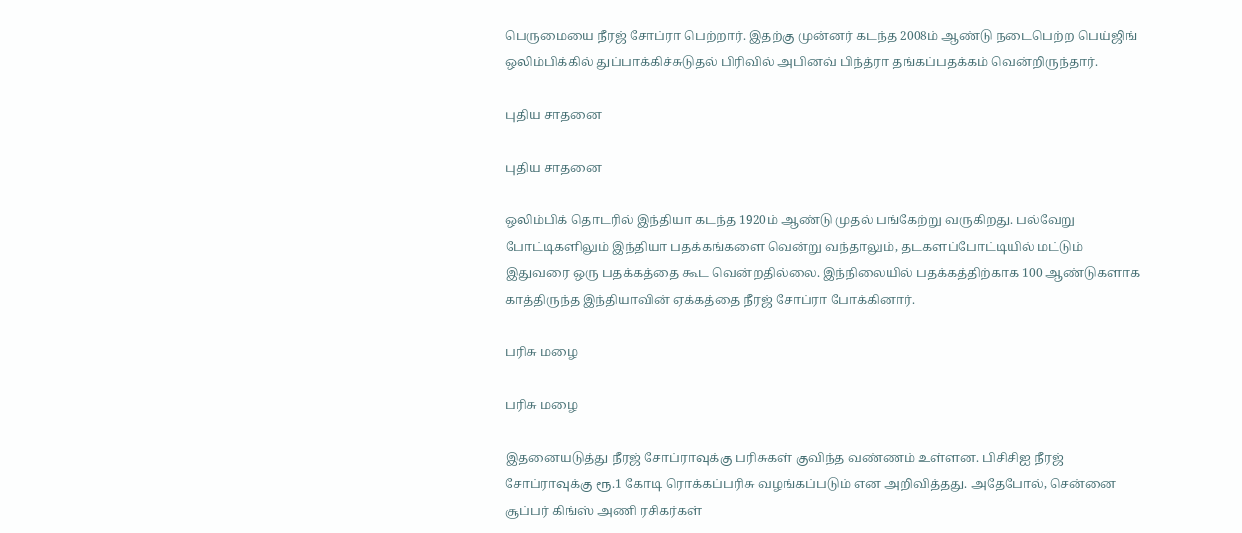பெருமையை நீரஜ் சோப்ரா பெற்றார். இதற்கு முன்னர் கடந்த 2008ம் ஆண்டு நடைபெற்ற பெய்ஜிங் ஒலிம்பிக்கில் துப்பாக்கிச்சுடுதல் பிரிவில் அபினவ் பிந்த்ரா தங்கப்பதக்கம் வென்றிருந்தார்.

புதிய சாதனை

புதிய சாதனை

ஒலிம்பிக் தொடரில் இந்தியா கடந்த 1920ம் ஆண்டு முதல் பங்கேற்று வருகிறது. பல்வேறு போட்டிகளிலும் இந்தியா பதக்கங்களை வென்று வந்தாலும், தடகளப்போட்டியில் மட்டும் இதுவரை ஒரு பதக்கத்தை கூட வென்றதில்லை. இந்நிலையில் பதக்கத்திற்காக 100 ஆண்டுகளாக காத்திருந்த இந்தியாவின் ஏக்கத்தை நீரஜ் சோப்ரா போக்கினார்.

பரிசு மழை

பரிசு மழை

இதனையடுத்து நீரஜ் சோப்ராவுக்கு பரிசுகள் குவிந்த வண்ணம் உள்ளன. பிசிசிஐ நீரஜ் சோப்ராவுக்கு ரூ.1 கோடி ரொக்கப்பரிசு வழங்கப்படும் என அறிவித்தது. அதேபோல், சென்னை சூப்பர் கிங்ஸ் அணி ரசிகர்கள்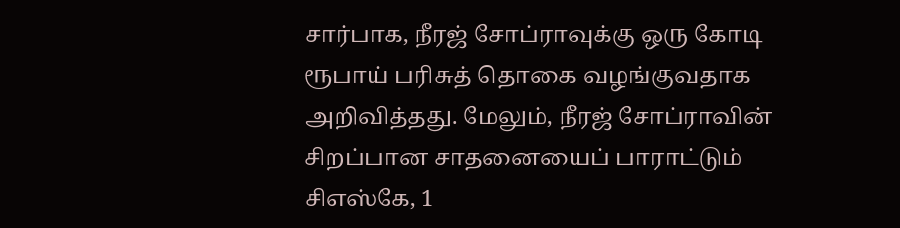சார்பாக, நீரஜ் சோப்ராவுக்கு ஒரு கோடி ரூபாய் பரிசுத் தொகை வழங்குவதாக அறிவித்தது. மேலும், நீரஜ் சோப்ராவின் சிறப்பான சாதனையைப் பாராட்டும் சிஎஸ்கே, 1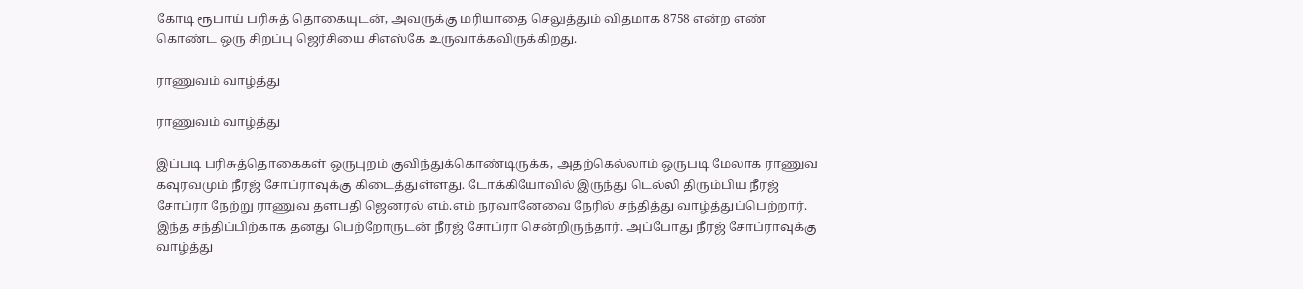கோடி ரூபாய் பரிசுத் தொகையுடன், அவருக்கு மரியாதை செலுத்தும் விதமாக 8758 என்ற எண் கொண்ட ஒரு சிறப்பு ஜெர்சியை சிஎஸ்கே உருவாக்கவிருக்கிறது.

ராணுவம் வாழ்த்து

ராணுவம் வாழ்த்து

இப்படி பரிசுத்தொகைகள் ஒருபுறம் குவிந்துக்கொண்டிருக்க, அதற்கெல்லாம் ஒருபடி மேலாக ராணுவ கவுரவமும் நீரஜ் சோப்ராவுக்கு கிடைத்துள்ளது. டோக்கியோவில் இருந்து டெல்லி திரும்பிய நீரஜ் சோப்ரா நேற்று ராணுவ தளபதி ஜெனரல் எம்.எம் நரவானேவை நேரில் சந்தித்து வாழ்த்துப்பெற்றார். இந்த சந்திப்பிற்காக தனது பெற்றோருடன் நீரஜ் சோப்ரா சென்றிருந்தார். அப்போது நீரஜ் சோப்ராவுக்கு வாழ்த்து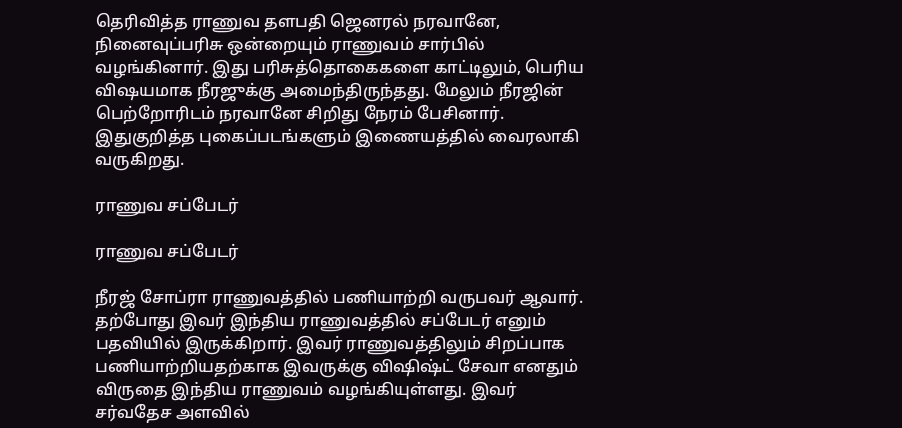தெரிவித்த ராணுவ தளபதி ஜெனரல் நரவானே, நினைவுப்பரிசு ஒன்றையும் ராணுவம் சார்பில் வழங்கினார். இது பரிசுத்தொகைகளை காட்டிலும், பெரிய விஷயமாக நீரஜுக்கு அமைந்திருந்தது. மேலும் நீரஜின் பெற்றோரிடம் நரவானே சிறிது நேரம் பேசினார். இதுகுறித்த புகைப்படங்களும் இணையத்தில் வைரலாகி வருகிறது.

ராணுவ சப்பேடர்

ராணுவ சப்பேடர்

நீரஜ் சோப்ரா ராணுவத்தில் பணியாற்றி வருபவர் ஆவார். தற்போது இவர் இந்திய ராணுவத்தில் சப்பேடர் எனும் பதவியில் இருக்கிறார். இவர் ராணுவத்திலும் சிறப்பாக பணியாற்றியதற்காக இவருக்கு விஷிஷ்ட் சேவா எனதும் விருதை இந்திய ராணுவம் வழங்கியுள்ளது. இவர் சர்வதேச அளவில்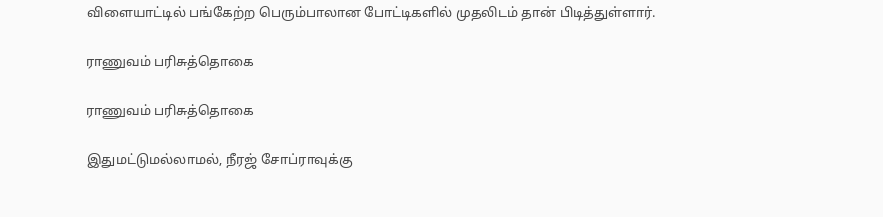விளையாட்டில் பங்கேற்ற பெரும்பாலான போட்டிகளில் முதலிடம் தான் பிடித்துள்ளார்.

ராணுவம் பரிசுத்தொகை

ராணுவம் பரிசுத்தொகை

இதுமட்டுமல்லாமல், நீரஜ் சோப்ராவுக்கு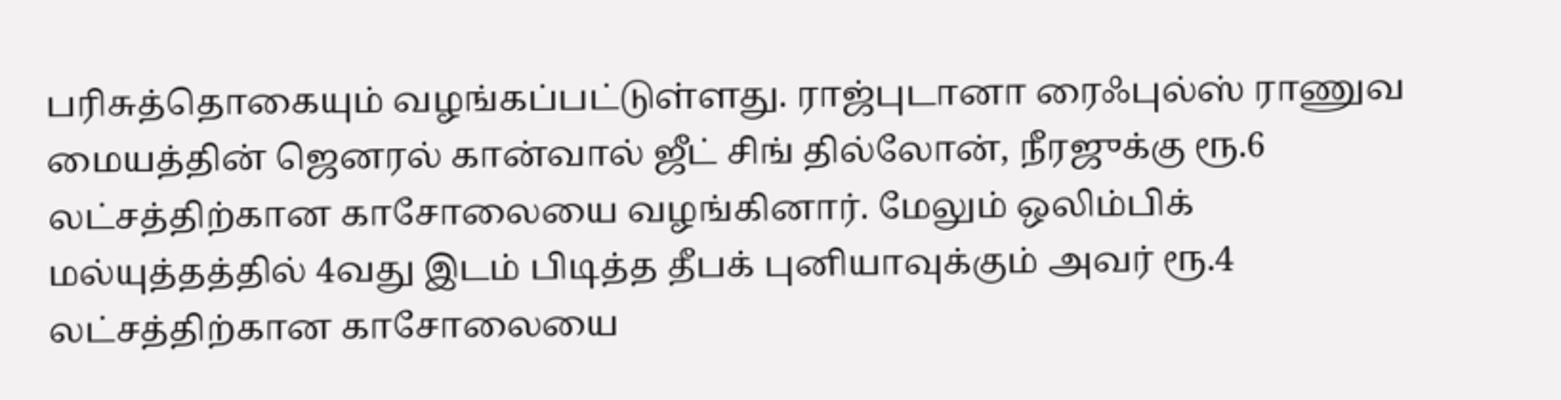பரிசுத்தொகையும் வழங்கப்பட்டுள்ளது. ராஜ்புடானா ரைஃபுல்ஸ் ராணுவ மையத்தின் ஜெனரல் கான்வால் ஜீட் சிங் தில்லோன், நீரஜுக்கு ரூ.6 லட்சத்திற்கான காசோலையை வழங்கினார். மேலும் ஒலிம்பிக் மல்யுத்தத்தில் 4வது இடம் பிடித்த தீபக் புனியாவுக்கும் அவர் ரூ.4 லட்சத்திற்கான காசோலையை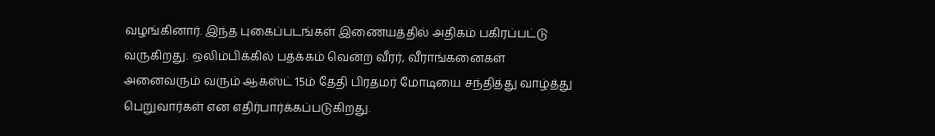வழங்கினார். இந்த புகைப்படங்கள் இணையத்தில் அதிகம் பகிரப்பட்டு வருகிறது. ஒலிம்பிக்கில் பதக்கம் வென்ற வீரர், வீராங்கனைகள் அனைவரும் வரும் ஆகஸ்ட் 15ம் தேதி பிரதமர் மோடியை சந்தித்து வாழ்த்து பெறுவார்கள் என எதிர்பார்க்கப்படுகிறது.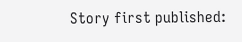Story first published: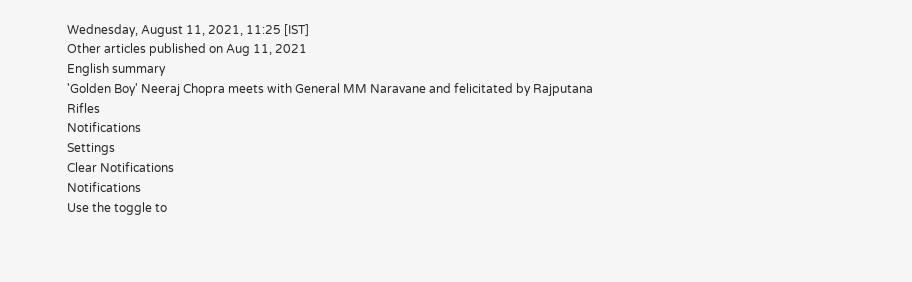Wednesday, August 11, 2021, 11:25 [IST]
Other articles published on Aug 11, 2021
English summary
'Golden Boy' Neeraj Chopra meets with General MM Naravane and felicitated by Rajputana Rifles
Notifications
Settings
Clear Notifications
Notifications
Use the toggle to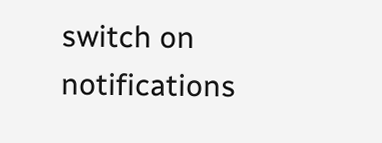switch on notifications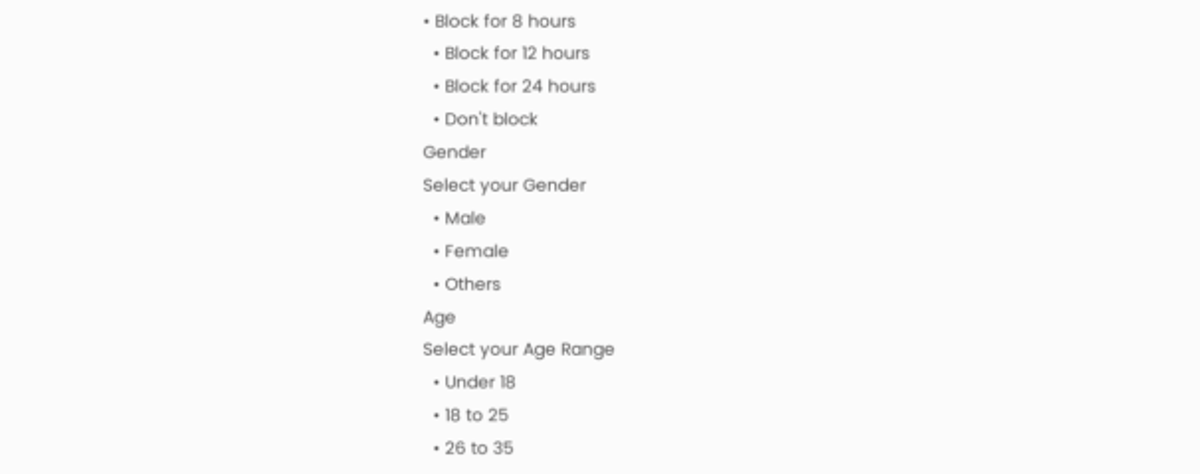• Block for 8 hours
  • Block for 12 hours
  • Block for 24 hours
  • Don't block
Gender
Select your Gender
  • Male
  • Female
  • Others
Age
Select your Age Range
  • Under 18
  • 18 to 25
  • 26 to 35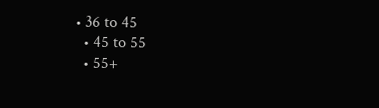• 36 to 45
  • 45 to 55
  • 55+